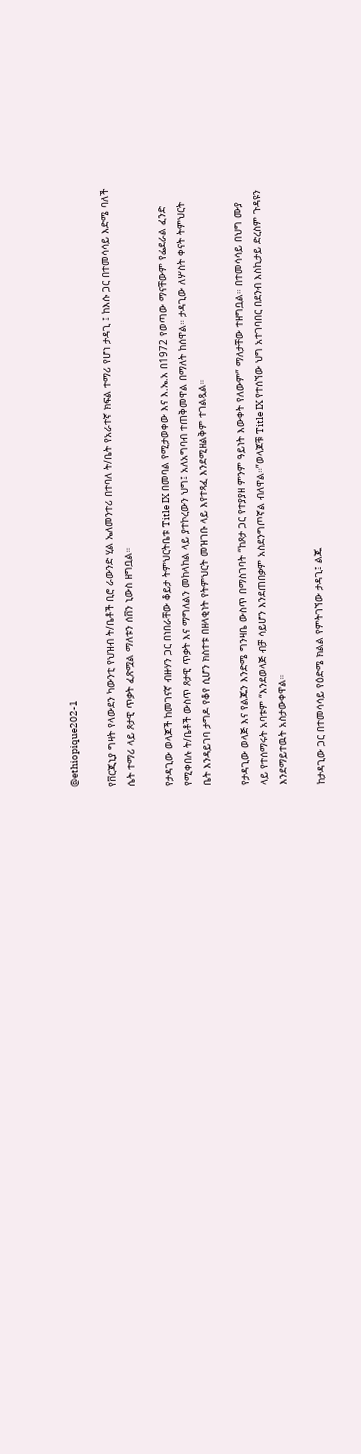@ethiopique202-1

የቨርጂኒያ ግዛት የላውደን ካውንቲ የህዝብ ት/ቤቶች ቢሮ ራውንድ ሂል ኤለመንተሪ በተባለ ት/ቤት የአራተኛ ክፍል ተማሪ የሆነ ታዳጊ ፤ ከእሱ ጋር በተመሳሳይ እድሜ ባለች ሴት ተማሪ ላይ ጾታዊ ጥቃት ፈጽሟል ማለቱን ሰቨን ኒውስ ዘግቧል።

የታዳጊው ወላጆች ከመገናኛ ብዙሃን ጋር በነበራቸው ቆይታ ትምህርትቤቱ Title IX በመባል የሚታወቀው እና እ.ኤ.አ በ1972 የወጣው ማናቸውም የፌደራል ፈንድ የሚቀበሉ ት/ቤቶች ውስጥ ጾታዊ ጥቃት እና ማግለልን መከላከል ላይ ያተኮረውን ህግ፤ አለአግባብ ተጠቅመዋል በማለት ከሰዋል። ታዳጊው ለሦስት ቀናት ትምህርት ቤት እንዳይገባ ታግዶ የቆየ ሲሆን ክስተቱ በዘላቂነት የትምህርት መዝገቡ ላይ እየተጻፈ እንደሚዘልቅም ተገልጿል።

የታዳጊው ወላጅ እና የልጁን እንድሜ ግንዛቤ ውስጥ በማስገባት “ከጾታ ጋር የተያያዘ ምንም ዓይነት እውቀት የለውም” ማለታቸው ተዘግቧል። በተመሳሳይ በህግ ሙያ ላይ የተሰማሩት አባቱም “እንደወላጅ ብቻ ሳይሆን እንደጠበቃም አስደንግጦኛል ብለዋል።”ወላጆቹ Title IX የተሰኘው ህግ አተገባበር በደንብ እስኪታይ ድረስም ጉዳዩን እንደማይተዉት አስታውቀዋል።

ከታዳጊው ጋር በተመሳሳይ የዕድሜ ክልል የምትገኘው ታዳጊ፤ ልጁ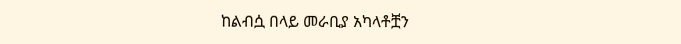ከልብሷ በላይ መራቢያ አካላቶቿን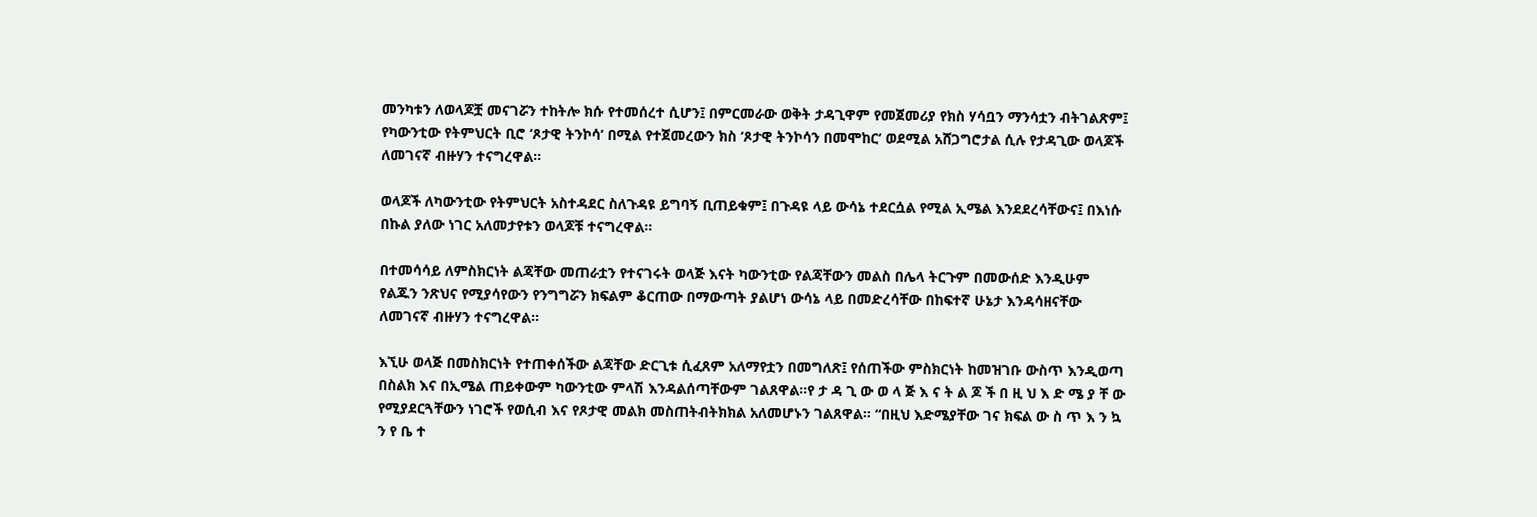መንካቱን ለወላጆቿ መናገሯን ተከትሎ ክሱ የተመሰረተ ሲሆን፤ በምርመራው ወቅት ታዳጊዋም የመጀመሪያ የክስ ሃሳቧን ማንሳቷን ብትገልጽም፤ የካውንቲው የትምህርት ቢሮ ‘ጾታዊ ትንኮሳ’ በሚል የተጀመረውን ክስ ‘ጾታዊ ትንኮሳን በመሞከር’ ወደሚል አሸጋግሮታል ሲሉ የታዳጊው ወላጆች ለመገናኛ ብዙሃን ተናግረዋል።

ወላጆች ለካውንቲው የትምህርት አስተዳደር ስለጉዳዩ ይግባኝ ቢጠይቁም፤ በጉዳዩ ላይ ውሳኔ ተደርሷል የሚል ኢሜል እንደደረሳቸውና፤ በእነሱ በኩል ያለው ነገር አለመታየቱን ወላጆቹ ተናግረዋል።

በተመሳሳይ ለምስክርነት ልጃቸው መጠራቷን የተናገሩት ወላጅ እናት ካውንቲው የልጃቸውን መልስ በሌላ ትርጉም በመውሰድ እንዲሁም የልጁን ንጽህና የሚያሳየውን የንግግሯን ክፍልም ቆርጠው በማውጣት ያልሆነ ውሳኔ ላይ በመድረሳቸው በከፍተኛ ሁኔታ እንዳሳዘናቸው ለመገናኛ ብዙሃን ተናግረዋል።

እኚሁ ወላጅ በመስክርነት የተጠቀሰችው ልጃቸው ድርጊቱ ሲፈጸም አለማየቷን በመግለጽ፤ የሰጠችው ምስክርነት ከመዝገቡ ውስጥ እንዲወጣ በስልክ እና በኢሜል ጠይቀውም ካውንቲው ምላሽ እንዳልሰጣቸውም ገልጸዋል።የ ታ ዳ ጊ ው ወ ላ ጅ እ ና ት ል ጆ ች በ ዚ ህ እ ድ ሜ ያ ቸ ው የሚያደርጓቸውን ነገሮች የወሲብ እና የጾታዊ መልክ መስጠትብትክክል አለመሆኑን ገልጸዋል። “በዚህ እድሜያቸው ገና ክፍል ው ስ ጥ እ ን ኳ ን የ ቤ ተ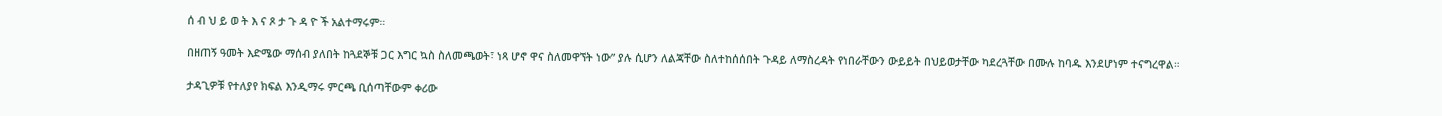ሰ ብ ህ ይ ወ ት እ ና ጾ ታ ጉ ዳ ዮ ች አልተማሩም።

በዘጠኝ ዓመት እድሜው ማሰብ ያለበት ከጓደኞቹ ጋር እግር ኳስ ስለመጫወት፣ ነጻ ሆኖ ዋና ስለመዋኘት ነው” ያሉ ሲሆን ለልጃቸው ስለተከሰሰበት ጉዳይ ለማስረዳት የነበራቸውን ውይይት በህይወታቸው ካደረጓቸው በሙሉ ከባዱ እንደሆነም ተናግረዋል።

ታዳጊዎቹ የተለያየ ክፍል እንዲማሩ ምርጫ ቢሰጣቸውም ቀሪው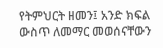የትምህርት ዘመን፤ አንድ ክፍል ውስጥ ለመማር መወሰናቸውን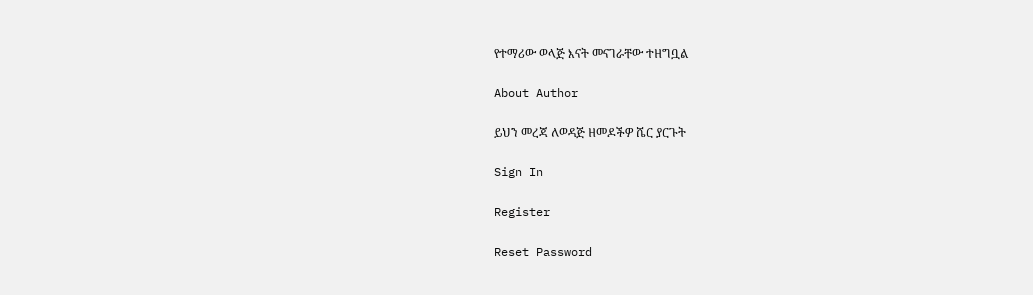የተማሪው ወላጅ እናት መናገራቸው ተዘግቧል

About Author

ይህን መረጃ ለወዳጅ ዘመዶችዎ ሼር ያርጉት

Sign In

Register

Reset Password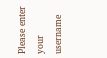Please enter your username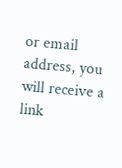or email address, you will receive a link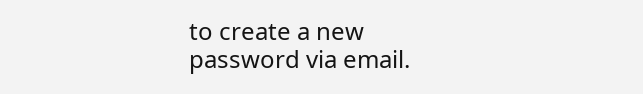to create a new password via email.